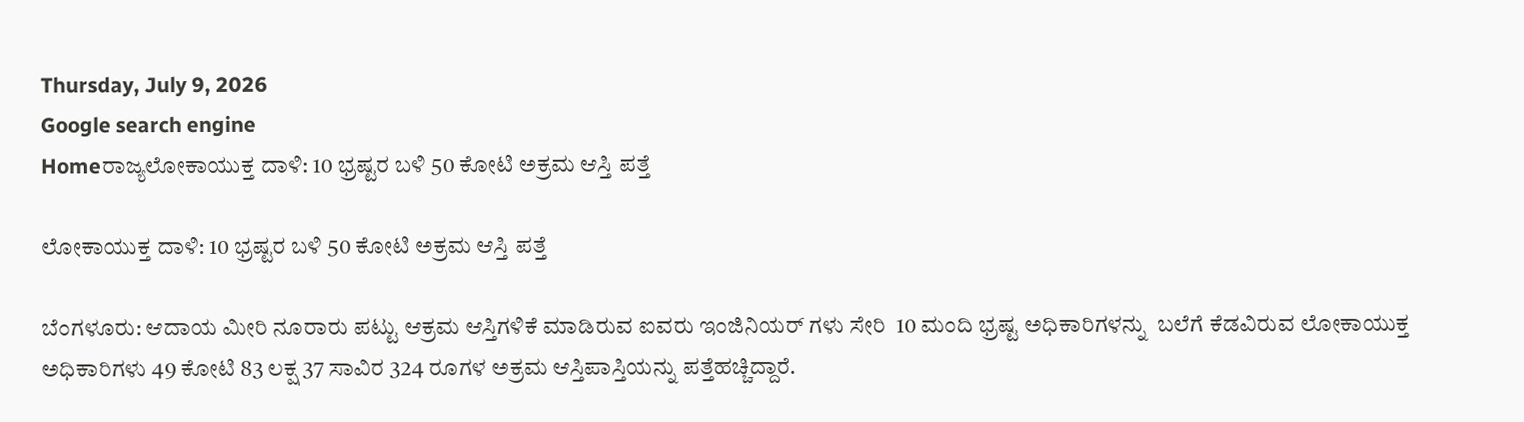Thursday, July 9, 2026
Google search engine
Homeರಾಜ್ಯಲೋಕಾಯುಕ್ತ ದಾಳಿ: 10 ಭ್ರಷ್ಟರ ಬಳಿ 50 ಕೋಟಿ ಅಕ್ರಮ ಆಸ್ತಿ ಪತ್ತೆ

ಲೋಕಾಯುಕ್ತ ದಾಳಿ: 10 ಭ್ರಷ್ಟರ ಬಳಿ 50 ಕೋಟಿ ಅಕ್ರಮ ಆಸ್ತಿ ಪತ್ತೆ

ಬೆಂಗಳೂರು: ಆದಾಯ ಮೀರಿ ನೂರಾರು ಪಟ್ಟು ಆಕ್ರಮ ಆಸ್ತಿಗಳಿಕೆ ಮಾಡಿರುವ ಐವರು ಇಂಜಿನಿಯರ್ ಗಳು ಸೇರಿ  10 ಮಂದಿ ಭ್ರಷ್ಟ ಅಧಿಕಾರಿಗಳನ್ನು  ಬಲೆಗೆ ಕೆಡವಿರುವ ಲೋಕಾಯುಕ್ತ ಅಧಿಕಾರಿಗಳು 49 ಕೋಟಿ 83 ಲಕ್ಷ 37 ಸಾವಿರ 324 ರೂಗಳ ಅಕ್ರಮ ಆಸ್ತಿಪಾಸ್ತಿಯನ್ನು ಪತ್ತೆಹಚ್ಚಿದ್ದಾರೆ.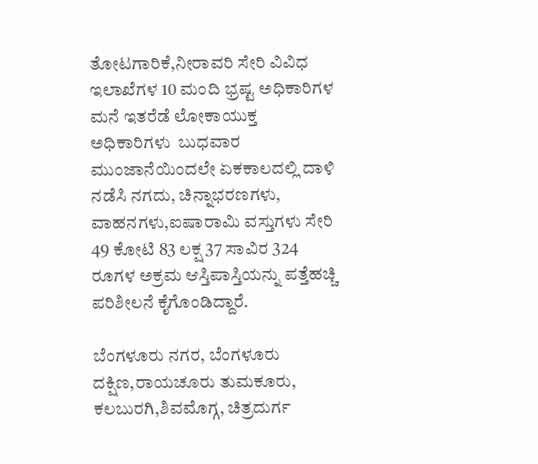ತೋಟಗಾರಿಕೆ,ನೀರಾವರಿ ಸೇರಿ ವಿವಿಧ ಇಲಾಖೆಗಳ 10 ಮಂದಿ ಭ್ರಷ್ಟ ಅಧಿಕಾರಿಗಳ ಮನೆ ಇತರೆಡೆ ಲೋಕಾಯುಕ್ತ ಅಧಿಕಾರಿಗಳು  ಬುಧವಾರ ಮುಂಜಾನೆಯಿಂದಲೇ ಏಕಕಾಲದಲ್ಲಿ ದಾಳಿ ನಡೆಸಿ ನಗದು, ಚಿನ್ನಾಭರಣಗಳು, ವಾಹನಗಳು,ಐಷಾರಾಮಿ ವಸ್ತುಗಳು ಸೇರಿ 49 ಕೋಟಿ 83 ಲಕ್ಷ 37 ಸಾವಿರ 324 ರೂಗಳ ಅಕ್ರಮ ಆಸ್ತಿಪಾಸ್ತಿಯನ್ನು ಪತ್ತೆಹಚ್ಚಿ ಪರಿಶೀಲನೆ ಕೈಗೊಂಡಿದ್ದಾರೆ.

ಬೆಂಗಳೂರು ನಗರ, ಬೆಂಗಳೂರು ದಕ್ಷಿಣ,ರಾಯಚೂರು ತುಮಕೂರು, ಕಲಬುರಗಿ,ಶಿವಮೊಗ್ಗ, ಚಿತ್ರದುರ್ಗ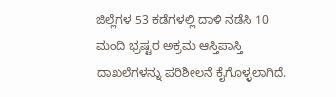ಜಿಲ್ಲೆಗಳ 53 ಕಡೆಗಳಲ್ಲಿ ದಾಳಿ ನಡೆಸಿ 10 ಮಂದಿ ಭ್ರಷ್ಟರ ಅಕ್ರಮ‌ ಆಸ್ತಿಪಾಸ್ತಿ ದಾಖಲೆಗಳನ್ನು ಪರಿಶೀಲನೆ ಕೈಗೊಳ್ಳಲಾಗಿದೆ.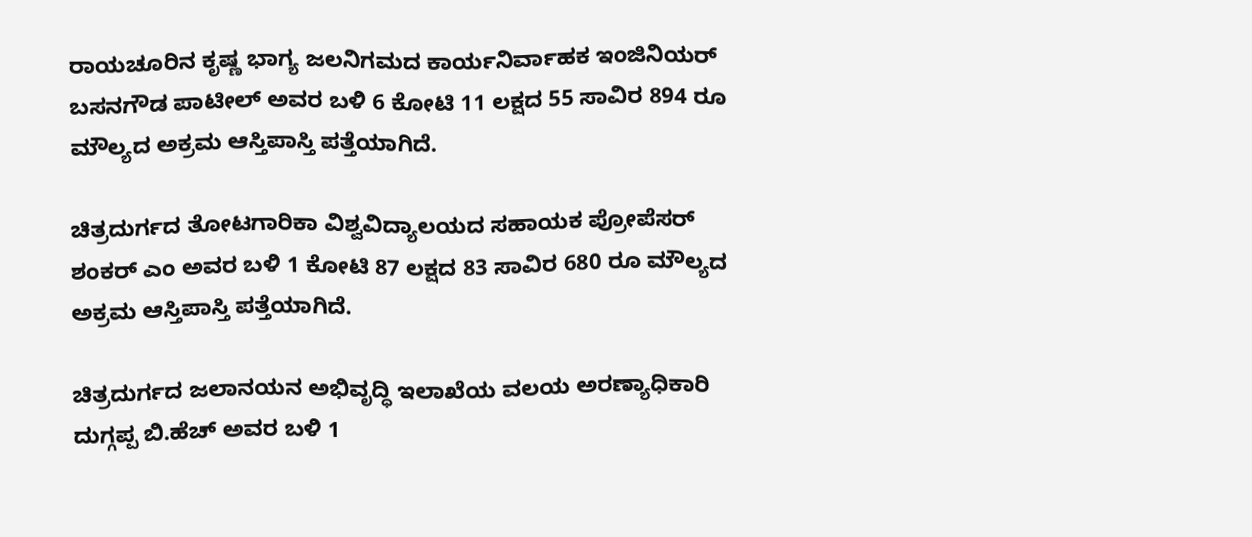ರಾಯಚೂರಿನ ಕೃಷ್ಣ ಭಾಗ್ಯ ಜಲನಿಗಮದ ಕಾರ್ಯನಿರ್ವಾಹಕ ಇಂಜಿನಿಯರ್ ಬಸನಗೌಡ ಪಾಟೀಲ್ ಅವರ ಬಳಿ 6 ಕೋಟಿ 11 ಲಕ್ಷದ 55 ಸಾವಿರ 894 ರೂ ಮೌಲ್ಯದ ಅಕ್ರಮ ಆಸ್ತಿಪಾಸ್ತಿ ಪತ್ತೆಯಾಗಿದೆ.

ಚಿತ್ರದುರ್ಗದ ತೋಟಗಾರಿಕಾ ವಿಶ್ವವಿದ್ಯಾಲಯದ ಸಹಾಯಕ ಪ್ರೋಪೆಸರ್  ಶಂಕರ್ ಎಂ ಅವರ ಬಳಿ 1 ಕೋಟಿ 87 ಲಕ್ಷದ 83 ಸಾವಿರ 680 ರೂ ಮೌಲ್ಯದ ಅಕ್ರಮ ಆಸ್ತಿಪಾಸ್ತಿ ಪತ್ತೆಯಾಗಿದೆ.

ಚಿತ್ರದುರ್ಗದ ಜಲಾನಯನ ಅಭಿವೃದ್ಧಿ ಇಲಾಖೆಯ ವಲಯ ಅರಣ್ಯಾಧಿಕಾರಿ  ದುಗ್ಗಪ್ಪ ಬಿ.ಹೆಚ್ ಅವರ ಬಳಿ 1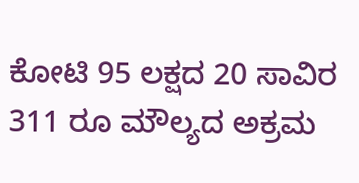ಕೋಟಿ 95 ಲಕ್ಷದ 20 ಸಾವಿರ 311 ರೂ ಮೌಲ್ಯದ ಅಕ್ರಮ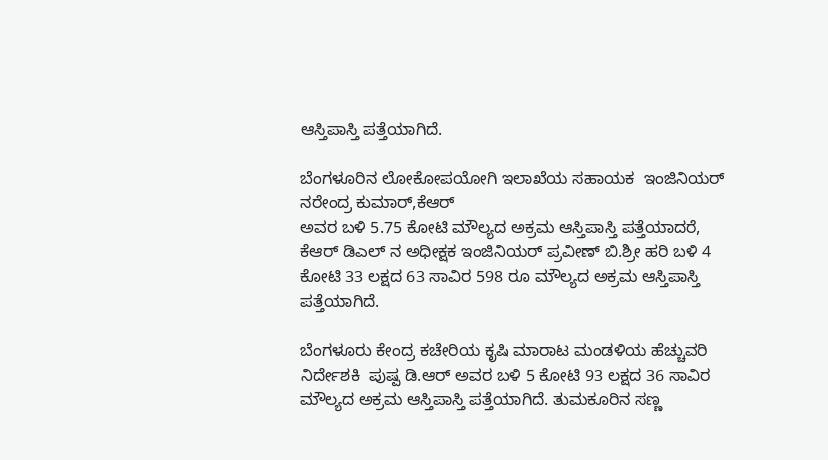ಆಸ್ತಿಪಾಸ್ತಿ ಪತ್ತೆಯಾಗಿದೆ.

ಬೆಂಗಳೂರಿನ ಲೋಕೋಪಯೋಗಿ ಇಲಾಖೆಯ ಸಹಾಯಕ  ಇಂಜಿನಿಯರ್ ನರೇಂದ್ರ ಕುಮಾರ್,ಕೆಆರ್
ಅವರ ಬಳಿ 5.75 ಕೋಟಿ ಮೌಲ್ಯದ ಅಕ್ರಮ ಆಸ್ತಿಪಾಸ್ತಿ ಪತ್ತೆಯಾದರೆ, ಕೆಆರ್ ಡಿಎಲ್ ನ ಅಧೀಕ್ಷಕ ಇಂಜಿನಿಯರ್ ಪ್ರವೀಣ್ ಬಿ.ಶ್ರೀ ಹರಿ ಬಳಿ 4 ಕೋಟಿ 33 ಲಕ್ಷದ 63 ಸಾವಿರ 598 ರೂ ಮೌಲ್ಯದ ಅಕ್ರಮ ಆಸ್ತಿಪಾಸ್ತಿ ಪತ್ತೆಯಾಗಿದೆ.

ಬೆಂಗಳೂರು ಕೇಂದ್ರ ಕಚೇರಿಯ ಕೃಷಿ ಮಾರಾಟ ಮಂಡಳಿಯ ಹೆಚ್ಚುವರಿ ನಿರ್ದೇಶಕಿ  ಪುಷ್ಪ ಡಿ.ಆರ್ ಅವರ ಬಳಿ 5 ಕೋಟಿ 93 ಲಕ್ಷದ 36 ಸಾವಿರ ಮೌಲ್ಯದ ಅಕ್ರಮ ಆಸ್ತಿಪಾಸ್ತಿ ಪತ್ತೆಯಾಗಿದೆ. ತುಮಕೂರಿನ ಸಣ್ಣ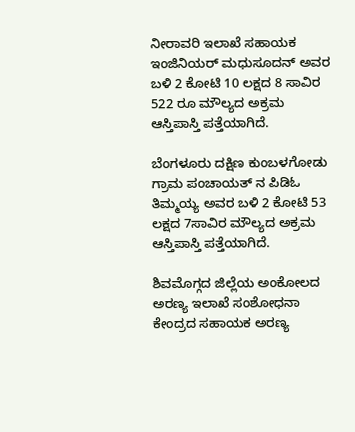ನೀರಾವರಿ ಇಲಾಖೆ ಸಹಾಯಕ ಇಂಜಿನಿಯರ್ ಮಧುಸೂದನ್ ಅವರ ಬಳಿ 2 ಕೋಟಿ 10 ಲಕ್ಷದ 8 ಸಾವಿರ 522 ರೂ ಮೌಲ್ಯದ ಅಕ್ರಮ ಆಸ್ತಿಪಾಸ್ತಿ ಪತ್ತೆಯಾಗಿದೆ.

ಬೆಂಗಳೂರು ದಕ್ಷಿಣ ಕುಂಬಳಗೋಡು ಗ್ರಾಮ ಪಂಚಾಯತ್ ನ ಪಿಡಿಓ ತಿಮ್ಮಯ್ಯ ಅವರ ಬಳಿ 2 ಕೋಟಿ 53 ಲಕ್ಷದ 7ಸಾವಿರ ಮೌಲ್ಯದ ಅಕ್ರಮ ಆಸ್ತಿಪಾಸ್ತಿ ಪತ್ತೆಯಾಗಿದೆ.

ಶಿವಮೊಗ್ಗದ ಜಿಲ್ಲೆಯ ಅಂಕೋಲದ ಅರಣ್ಯ ಇಲಾಖೆ ಸಂಶೋಧನಾ ಕೇಂದ್ರದ ಸಹಾಯಕ ಅರಣ್ಯ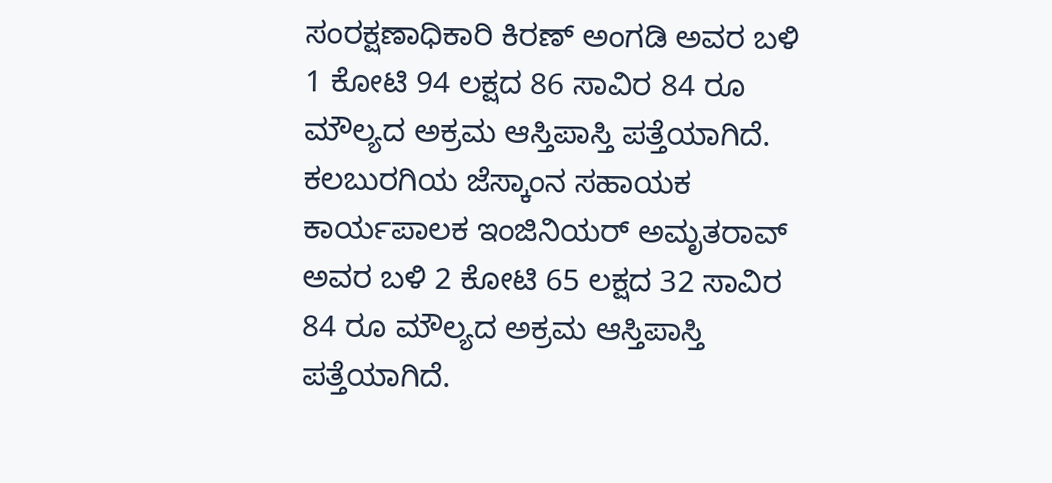ಸಂರಕ್ಷಣಾಧಿಕಾರಿ ಕಿರಣ್ ಅಂಗಡಿ ಅವರ ಬಳಿ 1 ಕೋಟಿ 94 ಲಕ್ಷದ 86 ಸಾವಿರ 84 ರೂ ಮೌಲ್ಯದ ಅಕ್ರಮ ಆಸ್ತಿಪಾಸ್ತಿ ಪತ್ತೆಯಾಗಿದೆ.
ಕಲಬುರಗಿಯ ಜೆಸ್ಕಾಂನ ಸಹಾಯಕ ಕಾರ್ಯಪಾಲಕ ಇಂಜಿನಿಯರ್ ಅಮೃತರಾವ್ ಅವರ ಬಳಿ 2 ಕೋಟಿ 65 ಲಕ್ಷದ 32 ಸಾವಿರ 84 ರೂ ಮೌಲ್ಯದ ಅಕ್ರಮ ಆಸ್ತಿಪಾಸ್ತಿ ಪತ್ತೆಯಾಗಿದೆ.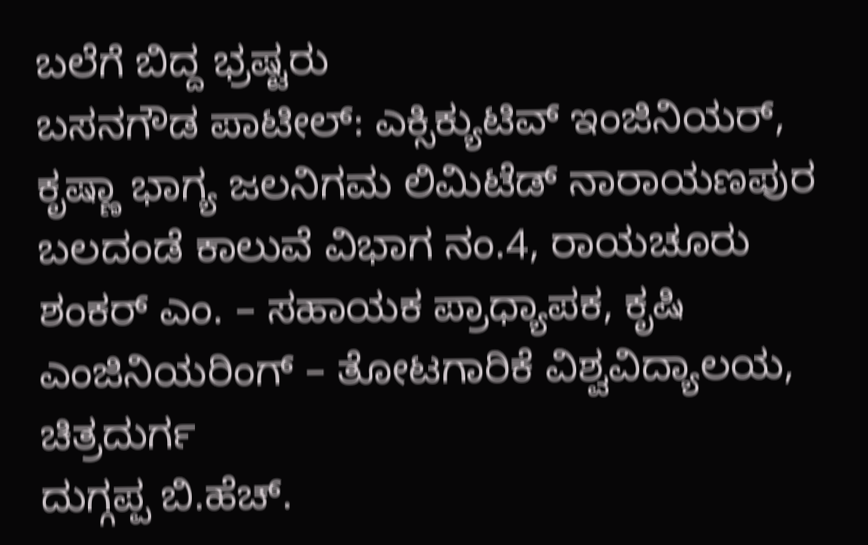ಬಲೆಗೆ ಬಿದ್ದ ಭ್ರಷ್ಟರು
ಬಸನಗೌಡ ಪಾಟೀಲ್: ಎಕ್ಸಿಕ್ಯುಟಿವ್ ಇಂಜಿನಿಯರ್, ಕೃಷ್ಣಾ ಭಾಗ್ಯ ಜಲನಿಗಮ ಲಿಮಿಟೆಡ್ ನಾರಾಯಣಪುರ ಬಲದಂಡೆ ಕಾಲುವೆ ವಿಭಾಗ ನಂ.4, ರಾಯಚೂರು
ಶಂಕರ್ ಎಂ. – ಸಹಾಯಕ‌ ಪ್ರಾಧ್ಯಾಪಕ, ಕೃಷಿ ಎಂಜಿನಿಯರಿಂಗ್ – ತೋಟಗಾರಿಕೆ ವಿಶ್ವವಿದ್ಯಾಲಯ, ಚಿತ್ರದುರ್ಗ
ದುಗ್ಗಪ್ಪ ಬಿ.ಹೆಚ್.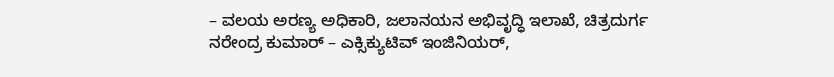– ವಲಯ ಅರಣ್ಯ ಅಧಿಕಾರಿ, ಜಲಾನಯನ ಅಭಿವೃದ್ಧಿ ಇಲಾಖೆ, ಚಿತ್ರದುರ್ಗ
ನರೇಂದ್ರ ಕುಮಾರ್ – ಎಕ್ಸಿಕ್ಯುಟಿವ್ ಇಂಜಿನಿಯರ್,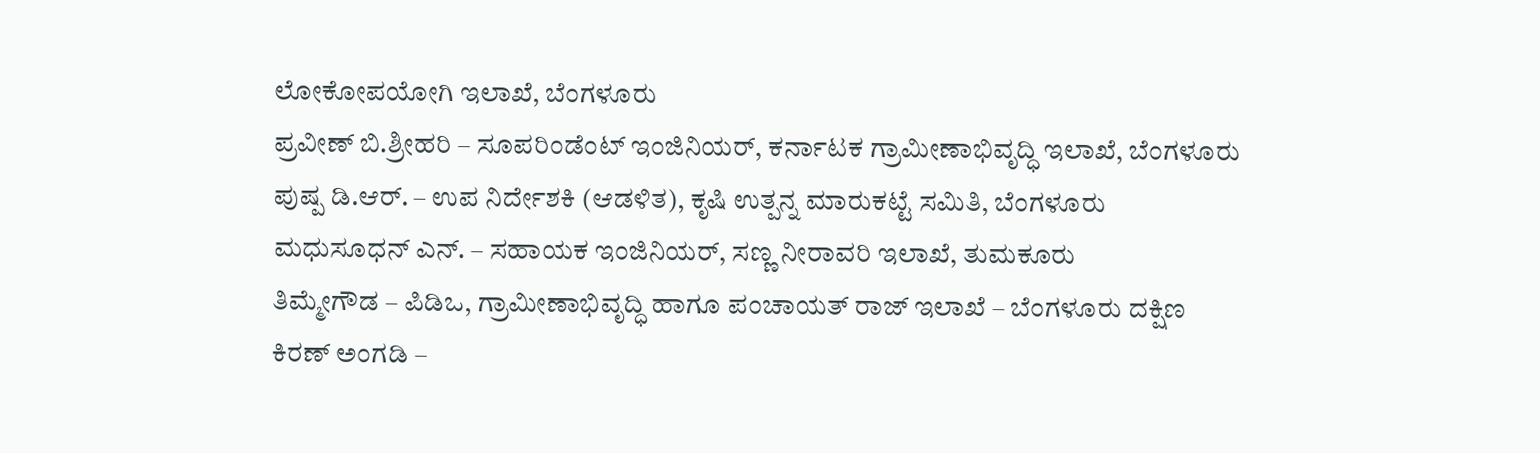ಲೋಕೋಪಯೋಗಿ ಇಲಾಖೆ, ಬೆಂಗಳೂರು
ಪ್ರವೀಣ್ ಬಿ.ಶ್ರೀಹರಿ – ಸೂಪರಿಂಡೆಂಟ್ ಇಂಜಿನಿಯರ್, ಕರ್ನಾಟಕ ಗ್ರಾಮೀಣಾಭಿವೃದ್ಧಿ ಇಲಾಖೆ, ಬೆಂಗಳೂರು
ಪುಷ್ಪ ಡಿ.ಆರ್. – ಉಪ ನಿರ್ದೇಶಕಿ (ಆಡಳಿತ), ಕೃಷಿ ಉತ್ಪನ್ನ ಮಾರುಕಟ್ಟೆ ಸಮಿತಿ, ಬೆಂಗಳೂರು
ಮಧುಸೂಧನ್ ಎನ್. – ಸಹಾಯಕ ಇಂಜಿನಿಯರ್, ಸಣ್ಣ ನೀರಾವರಿ ಇಲಾಖೆ, ತುಮಕೂರು
ತಿಮ್ಮೇಗೌಡ – ಪಿಡಿಒ, ಗ್ರಾಮೀಣಾಭಿವೃದ್ಧಿ ಹಾಗೂ ಪಂಚಾಯತ್ ರಾಜ್ ಇಲಾಖೆ – ಬೆಂಗಳೂರು ದಕ್ಷಿಣ
ಕಿರಣ್ ಅಂಗಡಿ –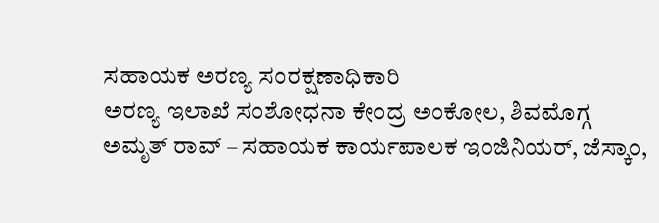ಸಹಾಯಕ ಅರಣ್ಯ ಸಂರಕ್ಷಣಾಧಿಕಾರಿ
ಅರಣ್ಯ ಇಲಾಖೆ ಸಂಶೋಧನಾ ಕೇಂದ್ರ ಅಂಕೋಲ, ಶಿವಮೊಗ್ಗ
ಅಮೃತ್ ರಾವ್ – ಸಹಾಯಕ ಕಾರ್ಯಪಾಲಕ ಇಂಜಿನಿಯರ್, ಜೆಸ್ಕಾಂ,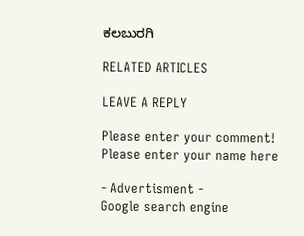ಕಲಬುರಗಿ

RELATED ARTICLES

LEAVE A REPLY

Please enter your comment!
Please enter your name here

- Advertisment -
Google search engine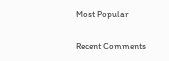Most Popular

Recent Comments